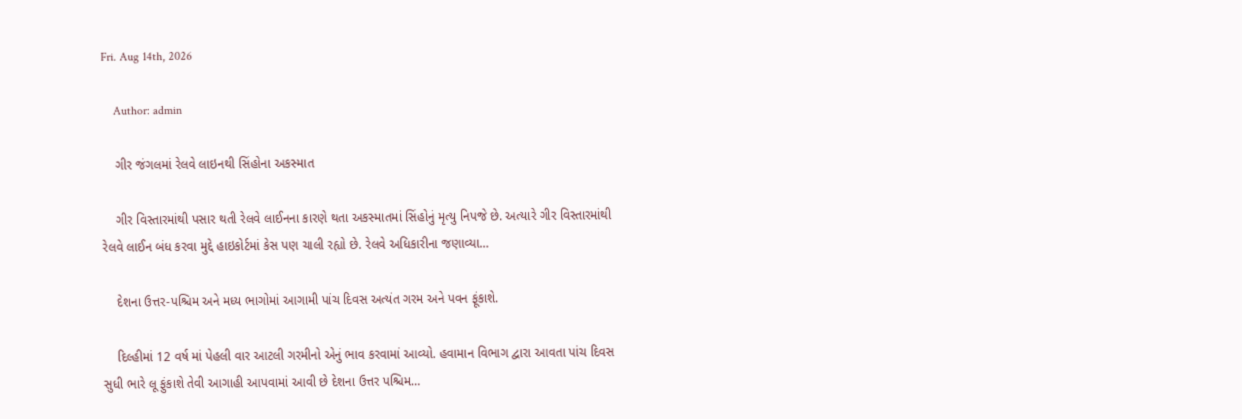Fri. Aug 14th, 2026

    Author: admin

    ગીર જંગલમાં રેલવે લાઇનથી સિંહોના અકસ્માત

    ગીર વિસ્તારમાંથી પસાર થતી રેલવે લાઈનના કારણે થતા અકસ્માતમાં સિંહોનું મૃત્યુ નિપજે છે. અત્યારે ગીર વિસ્તારમાંથી રેલવે લાઈન બંધ કરવા મુદ્દે હાઇકોર્ટમાં કેસ પણ ચાલી રહ્યો છે. રેલવે અધિકારીના જણાવ્યા…

    દેશના ઉત્તર-પશ્ચિમ અને મધ્ય ભાગોમાં આગામી પાંચ દિવસ અત્યંત ગરમ અને પવન ફૂંકાશે.

    દિલ્હીમાં 12 વર્ષ માં પેહલી વાર આટલી ગરમીનો એનું ભાવ કરવામાં આવ્યો. હવામાન વિભાગ દ્વારા આવતા પાંચ દિવસ સુધી ભારે લૂ ફુંકાશે તેવી આગાહી આપવામાં આવી છે દેશના ઉત્તર પશ્ચિમ…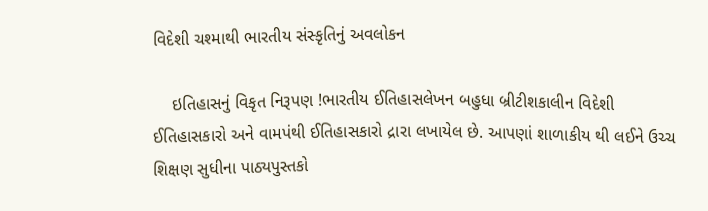વિદેશી ચશ્માથી ભારતીય સંસ્કૃતિનું અવલોકન

    ઇતિહાસનું વિકૃત નિરૂપણ !ભારતીય ઈતિહાસલેખન બહુધા બ્રીટીશકાલીન વિદેશી ઈતિહાસકારો અને વામપંથી ઈતિહાસકારો દ્રારા લખાયેલ છે. આપણાં શાળાકીય થી લઈને ઉચ્ચ શિક્ષણ સુધીના પાઠ્યપુસ્તકો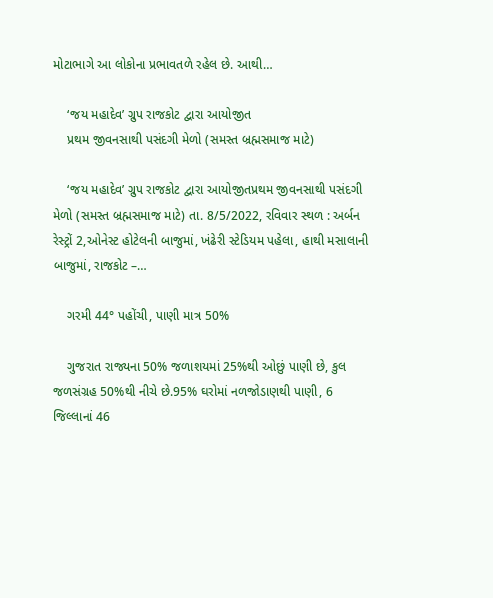મોટાભાગે આ લોકોના પ્રભાવતળે રહેલ છે. આથી…

    ‘જય મહાદેવ’ ગ્રુપ રાજકોટ દ્વારા આયોજીત
    પ્રથમ જીવનસાથી પસંદગી મેળો (સમસ્ત બ્રહ્મસમાજ માટે)

    ‘જય મહાદેવ’ ગ્રુપ રાજકોટ દ્વારા આયોજીતપ્રથમ જીવનસાથી પસંદગી મેળો (સમસ્ત બ્રહ્મસમાજ માટે) તા. 8/5/2022, રવિવાર સ્થળ : અર્બન રેસ્ટ્રોં 2,ઓનેસ્ટ હોટેલની બાજુમાં, ખંઢેરી સ્ટેડિયમ પહેલા, હાથી મસાલાની બાજુમાં, રાજકોટ –…

    ગરમી 44° પહોંચી, પાણી માત્ર 50%

    ગુજરાત રાજ્યના 50% જળાશયમાં 25%થી ઓછું પાણી છે, કુલ જળસંગ્રહ 50%થી નીચે છે.95% ઘરોમાં નળજોડાણથી પાણી, 6 જિલ્લાનાં 46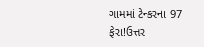ગામમાં ટેન્કરના 97 ફેરા!ઉત્તર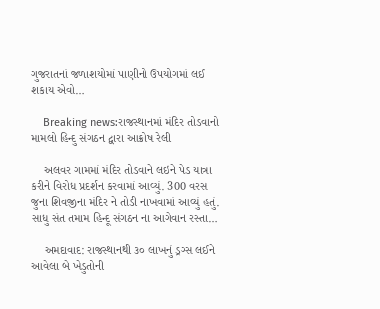ગુજરાતનાં જળાશયોમાં પાણીનો ઉપયોગમાં લઈ શકાય એવો…

    Breaking news:રાજસ્થાનમાં મંદિર તોડવાનો મામલો હિન્દુ સંગઠન દ્વારા આક્રોષ રેલી

    અલવર ગામમાં મંદિર તોડવાને લઇને પેડ યાત્રા કરીને વિરોધ પ્રદર્શન કરવામાં આવ્યું. 300 વરસ જુના શિવજીના મંદિર ને તોડી નાખવામાં આવ્યું હતું. સાધુ સંત તમામ હિન્દૂ સંગઠન ના આગેવાન રસ્તા…

    અમદાવાદ: રાજસ્થાનથી ૩૦ લાખનું ડ્રગ્સ લઈને આવેલા બે ખેડુતોની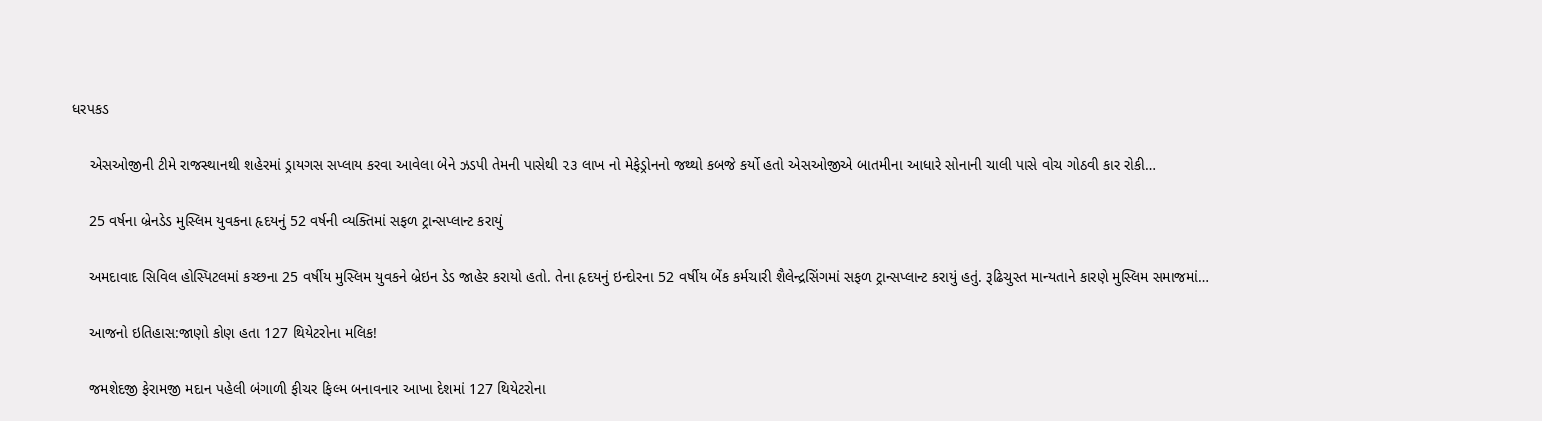ધરપકડ

    એસઓજીની ટીમે રાજસ્થાનથી શહેરમાં ડ્રાયગસ સપ્લાય કરવા આવેલા બેને ઝડપી તેમની પાસેથી ૨૩ લાખ નો મેફેડ્રોનનો જથ્થો કબજે કર્યો હતો એસઓજીએ બાતમીના આધારે સોનાની ચાલી પાસે વોચ ગોઠવી કાર રોકી…

    25 વર્ષના બ્રેનડેડ મુસ્લિમ યુવકના હૃદયનું 52 વર્ષની વ્યક્તિમાં સફળ ટ્રાન્સપ્લાન્ટ કરાયું

    અમદાવાદ સિવિલ હોસ્પિટલમાં કચ્છના 25 વર્ષીય મુસ્લિમ યુવકને બ્રેઇન ડેડ જાહેર કરાયો હતો. તેના હૃદયનું ઇન્દોરના 52 વર્ષીય બેંક કર્મચારી શૈલેન્દ્રસિંગમાં સફળ ટ્રાન્સપ્લાન્ટ કરાયું હતું. રૂઢિચુસ્ત માન્યતાને કારણે મુસ્લિમ સમાજમાં…

    આજનો ઇતિહાસ:જાણો કોણ હતા 127 થિયેટરોના મલિક!

    જમશેદજી ફેરામજી મદાન પહેલી બંગાળી ફીચર ફિલ્મ બનાવનાર આખા દેશમાં 127 થિયેટરોના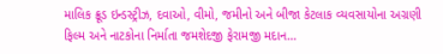માલિક ક્રૂડ ઇન્ડસ્ટ્રીઝ, દવાઓ, વીમો, જમીનો અને બીજા કેટલાક વ્યવસાયોના અગ્રણી ફિલ્મ અને નાટકોના નિર્માતા જમશેદજી ફેરામજી મદાન…